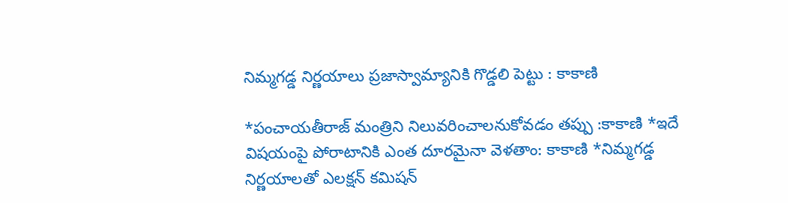నిమ్మగడ్డ నిర్ణయాలు ప్రజాస్వామ్యానికి గొడ్డలి పెట్టు : కాకాణి

*పంచాయతీరాజ్ మంత్రిని నిలువరించాలనుకోవడం తప్పు :కాకాణి *ఇదే విషయంపై పోరాటానికి ఎంత దూరమైనా వెళతాం: కాకాణి *నిమ్మగడ్డ నిర్ణయాలతో ఎలక్షన్ కమిషన్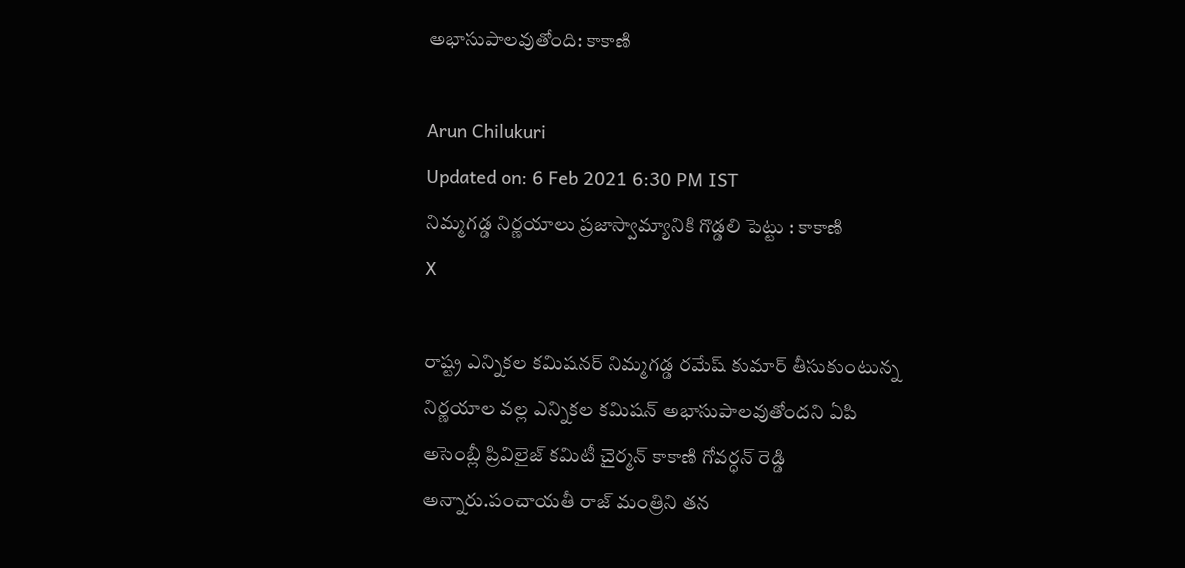అభాసుపాలవుతోంది: కాకాణి

Arun Chilukuri
Updated on: 6 Feb 2021 6:30 PM IST
నిమ్మగడ్డ నిర్ణయాలు ప్రజాస్వామ్యానికి గొడ్డలి పెట్టు : కాకాణి
X

రాష్ట్ర ఎన్నికల కమిషనర్ నిమ్మగడ్డ రమేష్ కుమార్ తీసుకుంటున్న నిర్ణయాల వల్ల ఎన్నికల కమిషన్ అభాసుపాలవుతోందని ఏపి అసెంబ్లీ ప్రివిలైజ్ కమిటీ చైర్మన్ కాకాణి గోవర్ధన్ రెడ్డి అన్నారు.పంచాయతీ రాజ్ మంత్రిని తన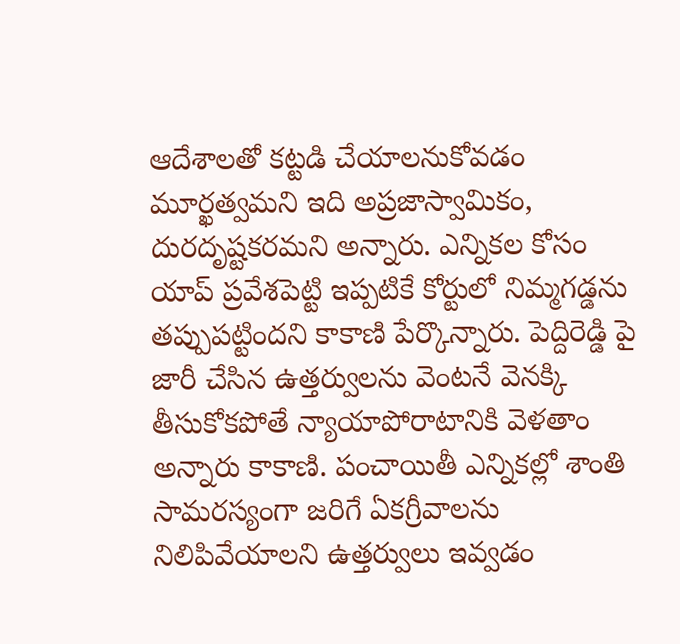ఆదేశాలతో కట్టడి చేయాలనుకోవడం మూర్ఖత్వమని ఇది అప్రజాస్వామికం, దురదృష్టకరమని అన్నారు. ఎన్నికల కోసం యాప్ ప్రవేశపెట్టి ఇప్పటికే కోర్టులో నిమ్మగడ్డను తప్పుపట్టిందని కాకాణి పేర్కొన్నారు. పెద్దిరెడ్డి పై జారీ చేసిన ఉత్తర్వులను వెంటనే వెనక్కి తీసుకోకపోతే న్యాయాపోరాటానికి వెళతాం అన్నారు కాకాణి. పంచాయితీ ఎన్నికల్లో శాంతి సామరస్యంగా జరిగే ఏకగ్రీవాలను నిలిపివేయాలని ఉత్తర్వులు ఇవ్వడం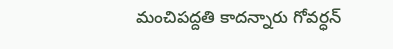మంచిపద్దతి కాదన్నారు గోవర్ధన్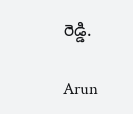రెడ్డి.

Arun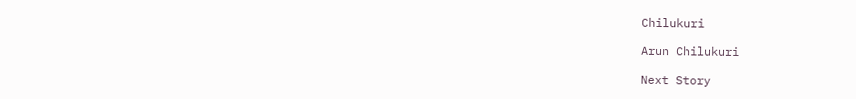Chilukuri

Arun Chilukuri

Next Story